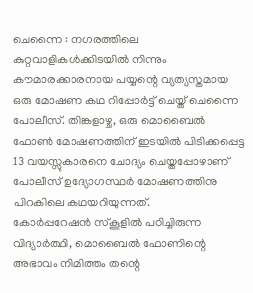ചെന്നൈ : നഗരത്തിലെ കുറ്റവാളികൾക്കിടയിൽ നിന്നും കൗമാരക്കാരനായ പയ്യന്റെ വ്യത്യസ്തമായ ഒരു മോഷണ കഥ റിപ്പോർട്ട് ചെയ്ത് ചെന്നൈ പോലീസ്. തിങ്കളാഴ്ച, ഒരു മൊബൈൽ ഫോൺ മോഷണത്തിന് ഇടയിൽ പിടിക്കപ്പെട്ട 13 വയസ്സുകാരനെ ചോദ്യം ചെയ്തപ്പോഴാണ് പോലീസ് ഉദ്യോഗസ്ഥർ മോഷണത്തിനു പിറകിലെ കഥയറിയുന്നത്.
കോർപ്പറേഷൻ സ്കൂളിൽ പഠിച്ചിരുന്ന വിദ്യാർത്ഥി, മൊബൈൽ ഫോണിന്റെ അഭാവം നിമിത്തം തന്റെ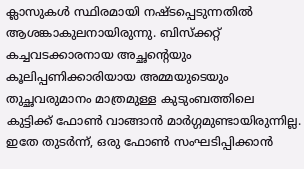ക്ലാസുകൾ സ്ഥിരമായി നഷ്ടപ്പെടുന്നതിൽ ആശങ്കാകുലനായിരുന്നു. ബിസ്ക്കറ്റ് കച്ചവടക്കാരനായ അച്ഛന്റെയും കൂലിപ്പണിക്കാരിയായ അമ്മയുടെയും തുച്ഛവരുമാനം മാത്രമുള്ള കുടുംബത്തിലെ കുട്ടിക്ക് ഫോൺ വാങ്ങാൻ മാർഗ്ഗമുണ്ടായിരുന്നില്ല. ഇതേ തുടർന്ന്, ഒരു ഫോൺ സംഘടിപ്പിക്കാൻ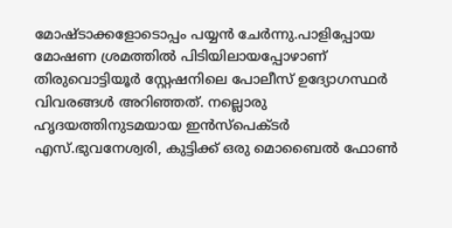മോഷ്ടാക്കളോടൊപ്പം പയ്യൻ ചേർന്നു.പാളിപ്പോയ മോഷണ ശ്രമത്തിൽ പിടിയിലായപ്പോഴാണ് തിരുവൊട്ടിയൂർ സ്റ്റേഷനിലെ പോലീസ് ഉദ്യോഗസ്ഥർ വിവരങ്ങൾ അറിഞ്ഞത്. നല്ലൊരു ഹൃദയത്തിനുടമയായ ഇൻസ്പെക്ടർ എസ്.ഭുവനേശ്വരി, കുട്ടിക്ക് ഒരു മൊബൈൽ ഫോൺ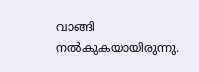വാങ്ങി നൽകുകയായിരുന്നു.